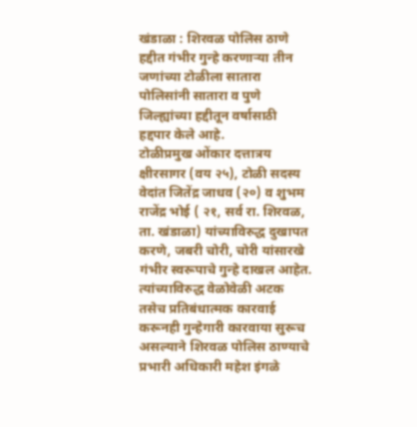खंडाळा : शिरवळ पोलिस ठाणे हद्दीत गंभीर गुन्हे करणाऱ्या तीन जणांच्या टोळीला सातारा पोलिसांनी सातारा व पुणे जिल्ह्यांच्या हद्दीतून वर्षासाठी हद्दपार केले आहे.
टोळीप्रमुख ओंकार दत्तात्रय क्षीरसागर (वय २५), टोळी सदस्य वेदांत जितेंद्र जाधव (२०) व शुभम राजेंद्र भोई ( २१, सर्व रा. शिरवळ, ता. खंडाळा) यांच्याविरुद्ध दुखापत करणे, जबरी चोरी, चोरी यांसारखे गंभीर स्वरूपाचे गुन्हे दाखल आहेत. त्यांच्याविरुद्ध वेळोवेळी अटक तसेच प्रतिबंधात्मक कारवाई करूनही गुन्हेगारी कारवाया सुरूच असल्याने शिरवळ पोलिस ठाण्याचे प्रभारी अधिकारी महेश इंगळे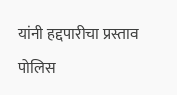यांनी हद्दपारीचा प्रस्ताव पोलिस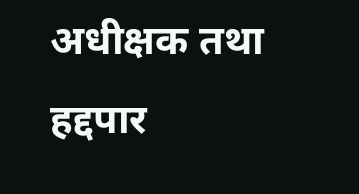अधीक्षक तथा हद्दपार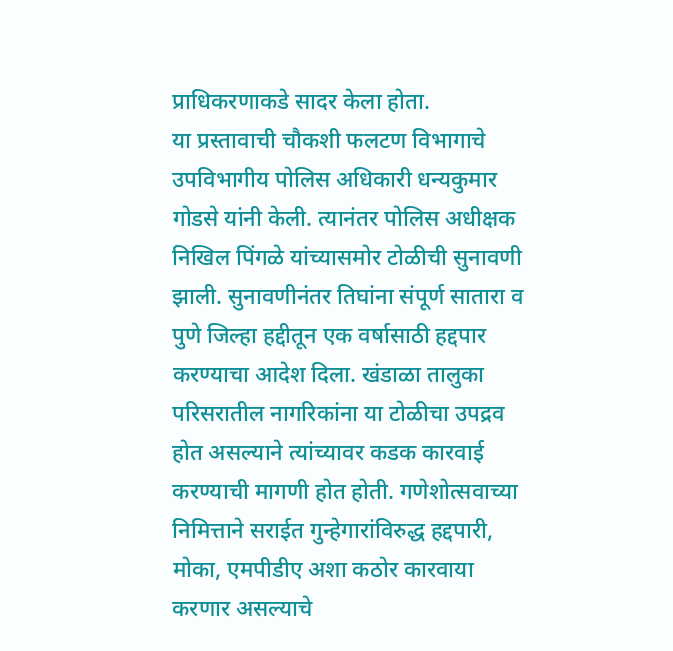प्राधिकरणाकडे सादर केला होता.
या प्रस्तावाची चौकशी फलटण विभागाचे उपविभागीय पोलिस अधिकारी धन्यकुमार गोडसे यांनी केली. त्यानंतर पोलिस अधीक्षक निखिल पिंगळे यांच्यासमोर टोळीची सुनावणी झाली. सुनावणीनंतर तिघांना संपूर्ण सातारा व पुणे जिल्हा हद्दीतून एक वर्षासाठी हद्दपार करण्याचा आदेश दिला. खंडाळा तालुका परिसरातील नागरिकांना या टोळीचा उपद्रव होत असल्याने त्यांच्यावर कडक कारवाई करण्याची मागणी होत होती. गणेशोत्सवाच्या निमित्ताने सराईत गुन्हेगारांविरुद्ध हद्दपारी, मोका, एमपीडीए अशा कठोर कारवाया करणार असल्याचे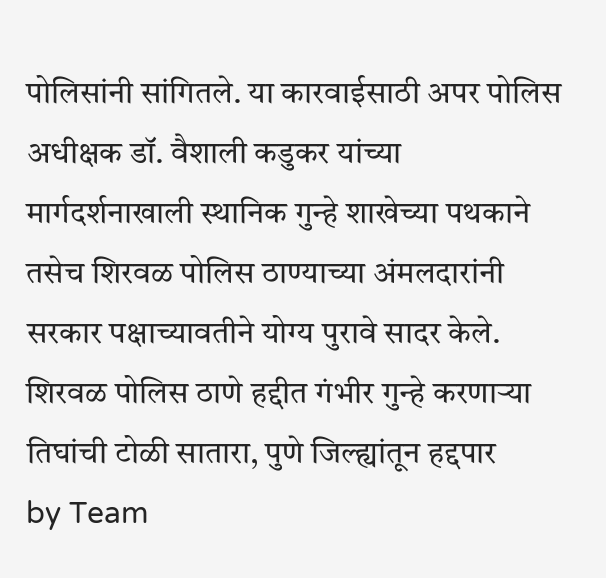पोलिसांनी सांगितले. या कारवाईसाठी अपर पोलिस अधीक्षक डॉ. वैशाली कडुकर यांच्या मार्गदर्शनाखाली स्थानिक गुन्हे शाखेच्या पथकाने तसेच शिरवळ पोलिस ठाण्याच्या अंमलदारांनी सरकार पक्षाच्यावतीने योग्य पुरावे सादर केले.
शिरवळ पोलिस ठाणे हद्दीत गंभीर गुन्हे करणाऱ्या तिघांची टोळी सातारा, पुणे जिल्ह्यांतून हद्दपार
by Team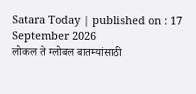Satara Today | published on : 17 September 2026
लोकल ते ग्लोबल बातम्यांसाठी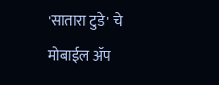'सातारा टुडे' चे मोबाईल ॲप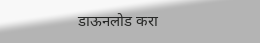डाऊनलोड करा